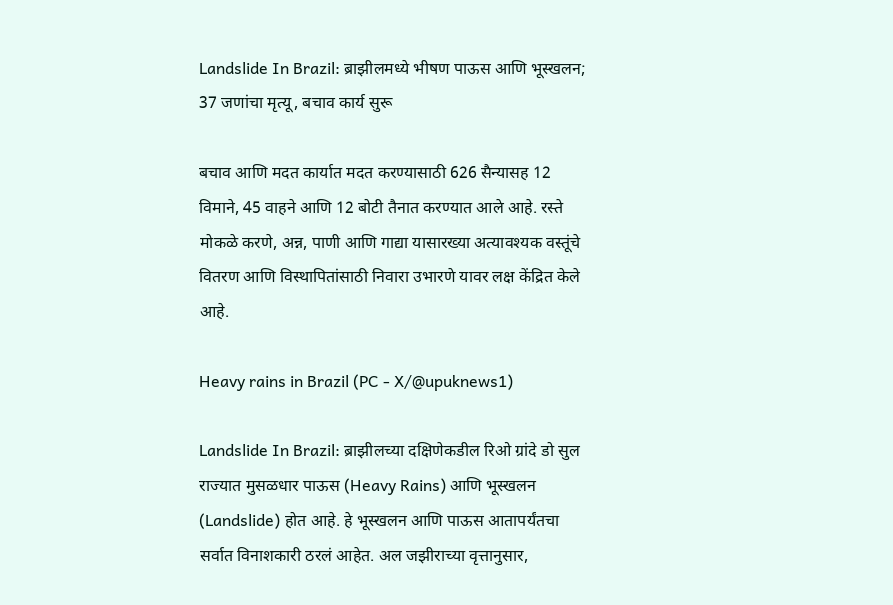Landslide In Brazil: ब्राझीलमध्ये भीषण पाऊस आणि भूस्खलन; 37 जणांचा मृत्यू, बचाव कार्य सुरू

बचाव आणि मदत कार्यात मदत करण्यासाठी 626 सैन्यासह 12 विमाने, 45 वाहने आणि 12 बोटी तैनात करण्यात आले आहे. रस्ते मोकळे करणे, अन्न, पाणी आणि गाद्या यासारख्या अत्यावश्यक वस्तूंचे वितरण आणि विस्थापितांसाठी निवारा उभारणे यावर लक्ष केंद्रित केले आहे.

Heavy rains in Brazil (PC - X/@upuknews1)

Landslide In Brazil: ब्राझीलच्या दक्षिणेकडील रिओ ग्रांदे डो सुल राज्यात मुसळधार पाऊस (Heavy Rains) आणि भूस्खलन (Landslide) होत आहे. हे भूस्खलन आणि पाऊस आतापर्यंतचा सर्वात विनाशकारी ठरलं आहेत. अल जझीराच्या वृत्तानुसार,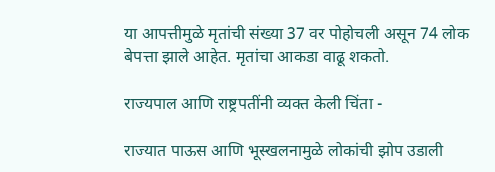या आपत्तीमुळे मृतांची संख्या 37 वर पोहोचली असून 74 लोक बेपत्ता झाले आहेत. मृतांचा आकडा वाढू शकतो.

राज्यपाल आणि राष्ट्रपतींनी व्यक्त केली चिंता -

राज्यात पाऊस आणि भूस्खलनामुळे लोकांची झोप उडाली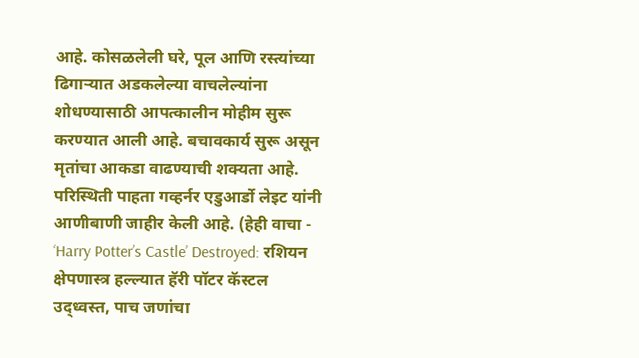आहे. कोसळलेली घरे, पूल आणि रस्त्यांच्या ढिगाऱ्यात अडकलेल्या वाचलेल्यांना शोधण्यासाठी आपत्कालीन मोहीम सुरू करण्यात आली आहे. बचावकार्य सुरू असून मृतांचा आकडा वाढण्याची शक्यता आहे. परिस्थिती पाहता गव्हर्नर एडुआर्डो लेइट यांनी आणीबाणी जाहीर केली आहे. (हेही वाचा - ‘Harry Potter’s Castle’ Destroyed: रशियन क्षेपणास्त्र हल्ल्यात हॅरी पॉटर कॅस्टल उद्ध्वस्त, पाच जणांचा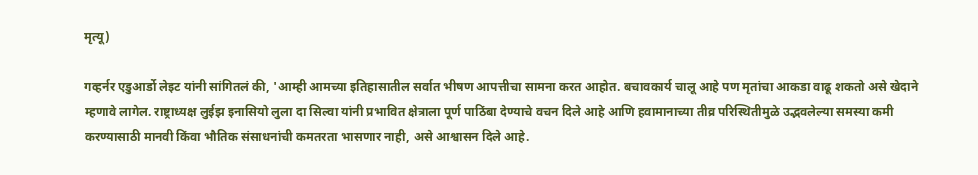मृत्यू)

गव्हर्नर एडुआर्डो लेइट यांनी सांगितलं की, 'आम्ही आमच्या इतिहासातील सर्वात भीषण आपत्तीचा सामना करत आहोत. बचावकार्य चालू आहे पण मृतांचा आकडा वाढू शकतो असे खेदाने म्हणावे लागेल. राष्ट्राध्यक्ष लुईझ इनासियो लुला दा सिल्वा यांनी प्रभावित क्षेत्राला पूर्ण पाठिंबा देण्याचे वचन दिले आहे आणि हवामानाच्या तीव्र परिस्थितीमुळे उद्भवलेल्या समस्या कमी करण्यासाठी मानवी किंवा भौतिक संसाधनांची कमतरता भासणार नाही, असे आश्वासन दिले आहे.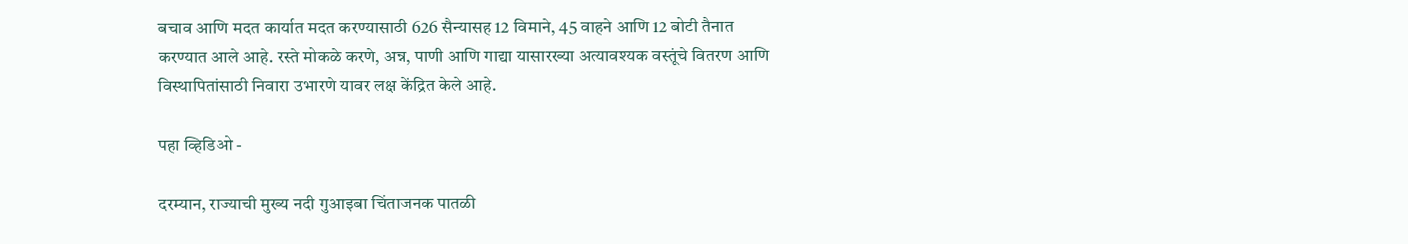बचाव आणि मदत कार्यात मदत करण्यासाठी 626 सैन्यासह 12 विमाने, 45 वाहने आणि 12 बोटी तैनात करण्यात आले आहे. रस्ते मोकळे करणे, अन्न, पाणी आणि गाद्या यासारख्या अत्यावश्यक वस्तूंचे वितरण आणि विस्थापितांसाठी निवारा उभारणे यावर लक्ष केंद्रित केले आहे.

पहा व्हिडिओ -

दरम्यान, राज्याची मुख्य नदी गुआइबा चिंताजनक पातळी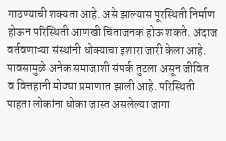गाठण्याची शक्यता आहे. असे झाल्यास पूरस्थिती निर्माण होऊन परिस्थिती आणखी चिंताजनक होऊ शकते. अंदाज वर्तवणाऱ्या संस्थांनी धोक्याचा इशारा जारी केला आहे. पावसामुळे अनेक समाजाशी संपर्क तुटला असून जीवित व वित्तहानी मोठ्या प्रमाणात झाली आहे. परिस्थिती पाहता लोकांना धोका जास्त असलेल्या जागा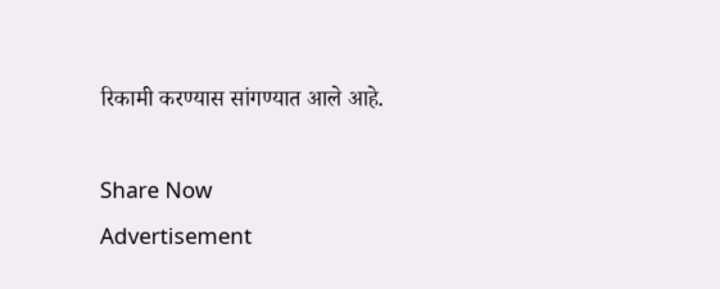रिकामी करण्यास सांगण्यात आले आहे.

Share Now
Advertisement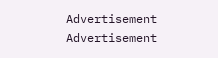Advertisement
Advertisement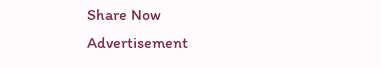Share Now
Advertisement